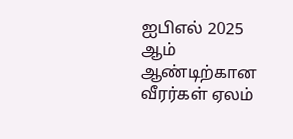ஐபிஎல் 2025 ஆம் ஆண்டிற்கான வீரர்கள் ஏலம்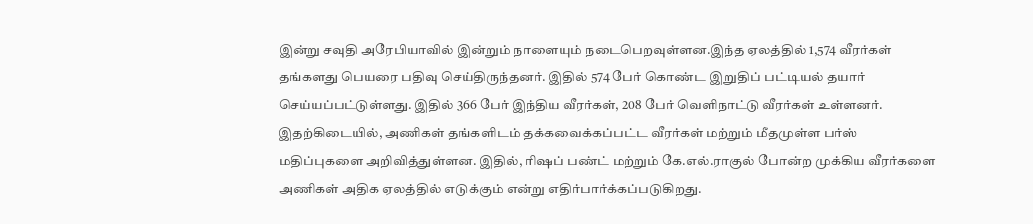இன்று சவுதி அரேபியாவில் இன்றும் நாளையும் நடைபெறவுள்ளன.இந்த ஏலத்தில் 1,574 வீரர்கள் தங்களது பெயரை பதிவு செய்திருந்தனர். இதில் 574 பேர் கொண்ட இறுதிப் பட்டியல் தயார் செய்யப்பட்டுள்ளது. இதில் 366 பேர் இந்திய வீரர்கள், 208 பேர் வெளிநாட்டு வீரர்கள் உள்ளனர்.
இதற்கிடையில், அணிகள் தங்களிடம் தக்கவைக்கப்பட்ட வீரர்கள் மற்றும் மீதமுள்ள பர்ஸ் மதிப்புகளை அறிவித்துள்ளன. இதில், ரிஷப் பண்ட் மற்றும் கே.எல்.ராகுல் போன்ற முக்கிய வீரர்களை அணிகள் அதிக ஏலத்தில் எடுக்கும் என்று எதிர்பார்க்கப்படுகிறது.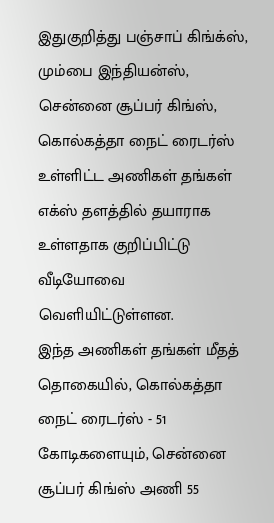இதுகுறித்து பஞ்சாப் கிங்க்ஸ், மும்பை இந்தியன்ஸ், சென்னை சூப்பர் கிங்ஸ், கொல்கத்தா நைட் ரைடர்ஸ் உள்ளிட்ட அணிகள் தங்கள் எக்ஸ் தளத்தில் தயாராக உள்ளதாக குறிப்பிட்டு வீடியோவை வெளியிட்டுள்ளன.
இந்த அணிகள் தங்கள் மீதத் தொகையில், கொல்கத்தா நைட் ரைடர்ஸ் - 51 கோடிகளையும், சென்னை சூப்பர் கிங்ஸ் அணி 55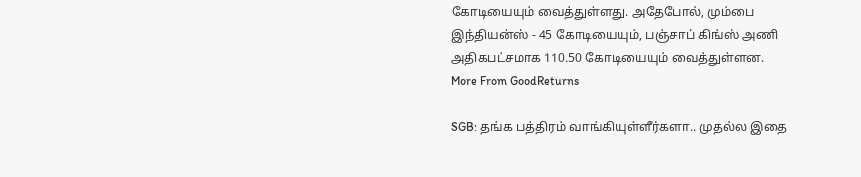கோடியையும் வைத்துள்ளது. அதேபோல், மும்பை இந்தியன்ஸ் - 45 கோடியையும், பஞ்சாப் கிங்ஸ் அணி அதிகபட்சமாக 110.50 கோடியையும் வைத்துள்ளன.
More From GoodReturns

SGB: தங்க பத்திரம் வாங்கியுள்ளீர்களா.. முதல்ல இதை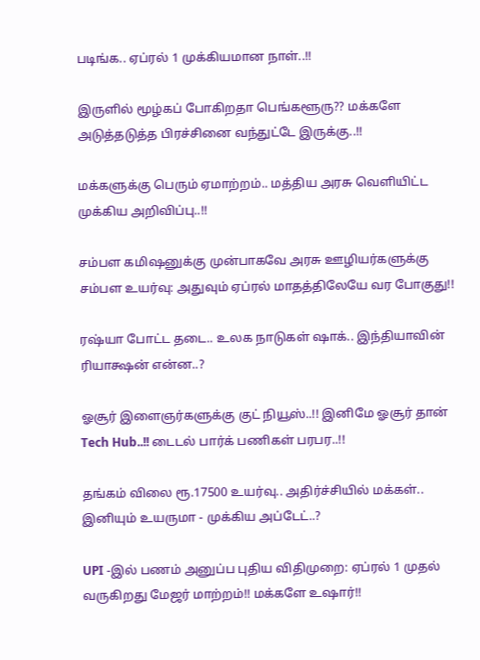படிங்க.. ஏப்ரல் 1 முக்கியமான நாள்..!!

இருளில் மூழ்கப் போகிறதா பெங்களூரு?? மக்களே அடுத்தடுத்த பிரச்சினை வந்துட்டே இருக்கு..!!

மக்களுக்கு பெரும் ஏமாற்றம்.. மத்திய அரசு வெளியிட்ட முக்கிய அறிவிப்பு..!!

சம்பள கமிஷனுக்கு முன்பாகவே அரசு ஊழியர்களுக்கு சம்பள உயர்வு: அதுவும் ஏப்ரல் மாதத்திலேயே வர போகுது!!

ரஷ்யா போட்ட தடை.. உலக நாடுகள் ஷாக்.. இந்தியாவின் ரியாக்ஷன் என்ன..?

ஓசூர் இளைஞர்களுக்கு குட் நியூஸ்..!! இனிமே ஓசூர் தான் Tech Hub..!! டைடல் பார்க் பணிகள் பரபர..!!

தங்கம் விலை ரூ.17500 உயர்வு.. அதிர்ச்சியில் மக்கள்.. இனியும் உயருமா - முக்கிய அப்டேட்..?

UPI -இல் பணம் அனுப்ப புதிய விதிமுறை: ஏப்ரல் 1 முதல் வருகிறது மேஜர் மாற்றம்!! மக்களே உஷார்!!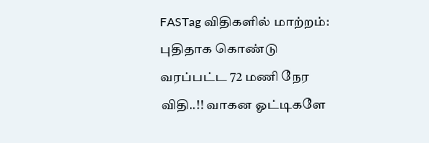FASTag விதிகளில் மாற்றம்: புதிதாக கொண்டு வரப்பட்ட 72 மணி நேர விதி..!! வாகன ஓட்டிகளே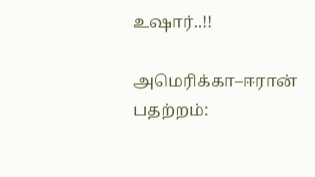உஷார்..!!

அமெரிக்கா–ஈரான் பதற்றம்: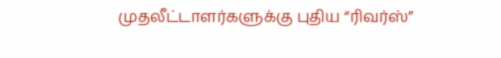முதலீட்டாளர்களுக்கு புதிய “ரிவர்ஸ்”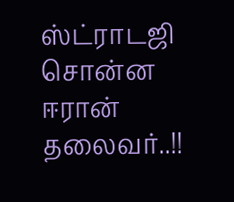ஸ்ட்ராடஜி சொன்ன ஈரான் தலைவர்..!!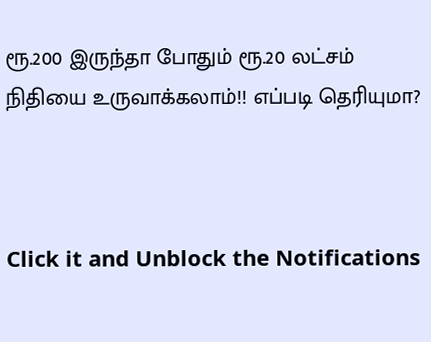ரூ.200 இருந்தா போதும் ரூ.20 லட்சம் நிதியை உருவாக்கலாம்!! எப்படி தெரியுமா?



Click it and Unblock the Notifications